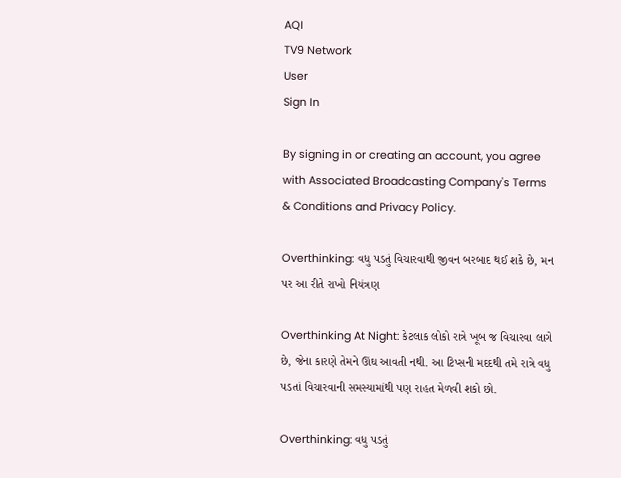AQI
TV9 Network
User
Sign In

By signing in or creating an account, you agree with Associated Broadcasting Company's Terms & Conditions and Privacy Policy.

Overthinking: વધુ પડતું વિચારવાથી જીવન બરબાદ થઈ શકે છે, મન પર આ રીતે રાખો નિયંત્રણ

Overthinking At Night: કેટલાક લોકો રાત્રે ખૂબ જ વિચારવા લાગે છે, જેના કારણે તેમને ઊંઘ આવતી નથી. આ ટિપ્સની મદદથી તમે રાત્રે વધુ પડતાં વિચારવાની સમસ્યામાંથી પણ રાહત મેળવી શકો છો.

Overthinking: વધુ પડતું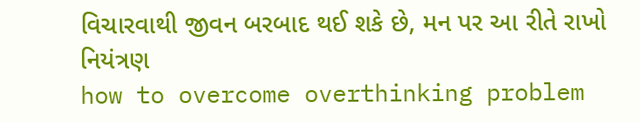વિચારવાથી જીવન બરબાદ થઈ શકે છે, મન પર આ રીતે રાખો નિયંત્રણ
how to overcome overthinking problem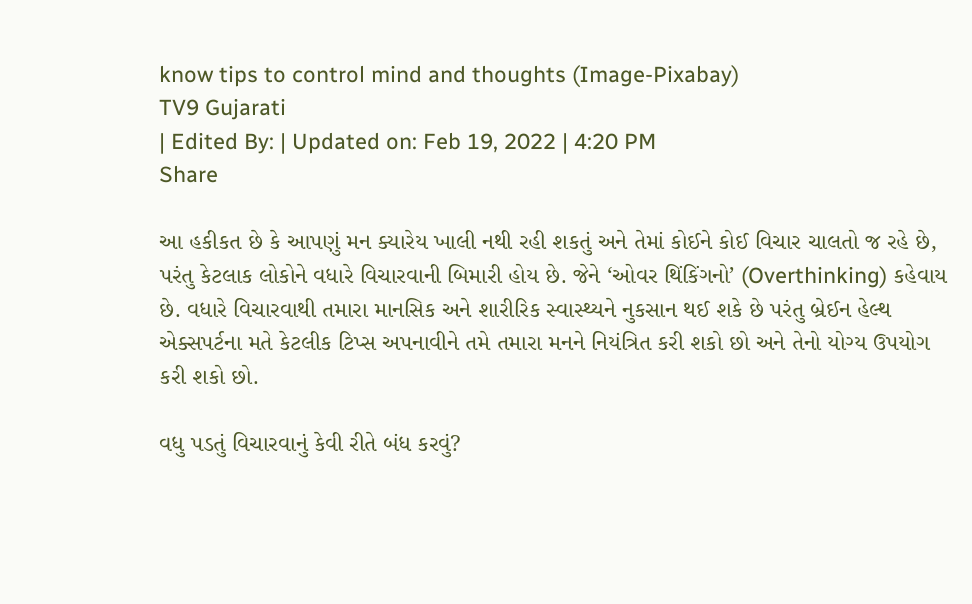know tips to control mind and thoughts (Image-Pixabay)
TV9 Gujarati
| Edited By: | Updated on: Feb 19, 2022 | 4:20 PM
Share

આ હકીકત છે કે આપણું મન ક્યારેય ખાલી નથી રહી શકતું અને તેમાં કોઈને કોઈ વિચાર ચાલતો જ રહે છે, પરંતુ કેટલાક લોકોને વધારે વિચારવાની બિમારી હોય છે. જેને ‘ઓવર થિંકિંગનો’ (Overthinking) કહેવાય છે. વધારે વિચારવાથી તમારા માનસિક અને શારીરિક સ્વાસ્થ્યને નુકસાન થઈ શકે છે પરંતુ બ્રેઈન હેલ્થ એક્સપર્ટના મતે કેટલીક ટિપ્સ અપનાવીને તમે તમારા મનને નિયંત્રિત કરી શકો છો અને તેનો યોગ્ય ઉપયોગ કરી શકો છો.

વધુ પડતું વિચારવાનું કેવી રીતે બંધ કરવું?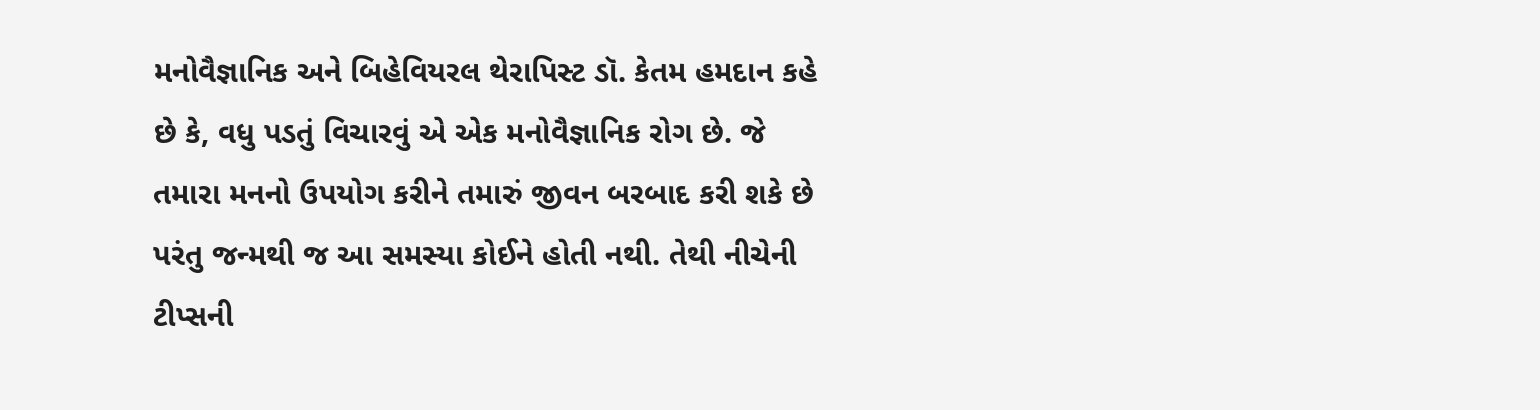મનોવૈજ્ઞાનિક અને બિહેવિયરલ થેરાપિસ્ટ ડૉ. કેતમ હમદાન કહે છે કે, વધુ પડતું વિચારવું એ એક મનોવૈજ્ઞાનિક રોગ છે. જે તમારા મનનો ઉપયોગ કરીને તમારું જીવન બરબાદ કરી શકે છે પરંતુ જન્મથી જ આ સમસ્યા કોઈને હોતી નથી. તેથી નીચેની ટીપ્સની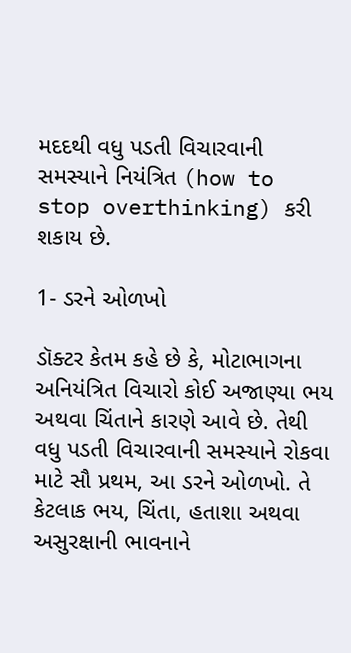મદદથી વધુ પડતી વિચારવાની સમસ્યાને નિયંત્રિત (how to stop overthinking) કરી શકાય છે.

1- ડરને ઓળખો

ડૉક્ટર કેતમ કહે છે કે, મોટાભાગના અનિયંત્રિત વિચારો કોઈ અજાણ્યા ભય અથવા ચિંતાને કારણે આવે છે. તેથી વધુ પડતી વિચારવાની સમસ્યાને રોકવા માટે સૌ પ્રથમ, આ ડરને ઓળખો. તે કેટલાક ભય, ચિંતા, હતાશા અથવા અસુરક્ષાની ભાવનાને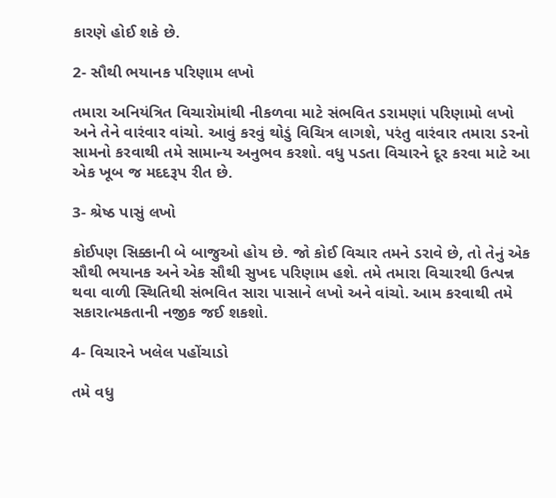કારણે હોઈ શકે છે.

2- સૌથી ભયાનક પરિણામ લખો

તમારા અનિયંત્રિત વિચારોમાંથી નીકળવા માટે સંભવિત ડરામણાં પરિણામો લખો અને તેને વારંવાર વાંચો. આવું કરવું થોડું વિચિત્ર લાગશે, પરંતુ વારંવાર તમારા ડરનો સામનો કરવાથી તમે સામાન્ય અનુભવ કરશો. વધુ પડતા વિચારને દૂર કરવા માટે આ એક ખૂબ જ મદદરૂપ રીત છે.

3- શ્રેષ્ઠ પાસું લખો

કોઈપણ સિક્કાની બે બાજુઓ હોય છે. જો કોઈ વિચાર તમને ડરાવે છે, તો તેનું એક સૌથી ભયાનક અને એક સૌથી સુખદ પરિણામ હશે. તમે તમારા વિચારથી ઉત્પન્ન થવા વાળી સ્થિતિથી સંભવિત સારા પાસાને લખો અને વાંચો. આમ કરવાથી તમે સકારાત્મકતાની નજીક જઈ શકશો.

4- વિચારને ખલેલ પહોંચાડો

તમે વધુ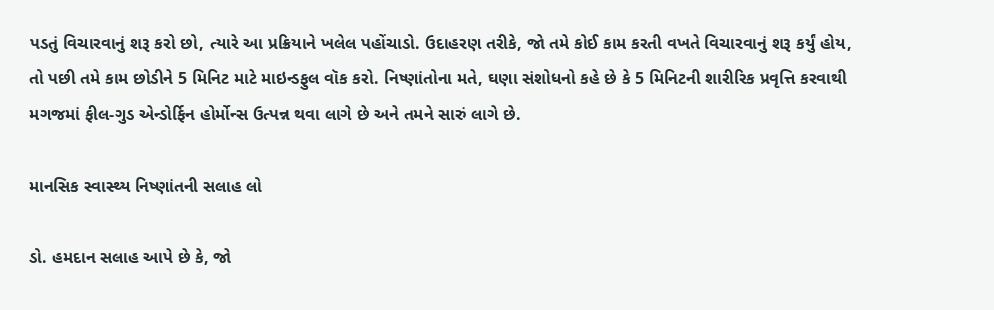પડતું વિચારવાનું શરૂ કરો છો, ત્યારે આ પ્રક્રિયાને ખલેલ પહોંચાડો. ઉદાહરણ તરીકે, જો તમે કોઈ કામ કરતી વખતે વિચારવાનું શરૂ કર્યું હોય, તો પછી તમે કામ છોડીને 5 મિનિટ માટે માઇન્ડફુલ વૉક કરો. નિષ્ણાંતોના મતે, ઘણા સંશોધનો કહે છે કે 5 મિનિટની શારીરિક પ્રવૃત્તિ કરવાથી મગજમાં ફીલ-ગુડ એન્ડોર્ફિન હોર્મોન્સ ઉત્પન્ન થવા લાગે છે અને તમને સારું લાગે છે.

માનસિક સ્વાસ્થ્ય નિષ્ણાંતની સલાહ લો

ડો. હમદાન સલાહ આપે છે કે, જો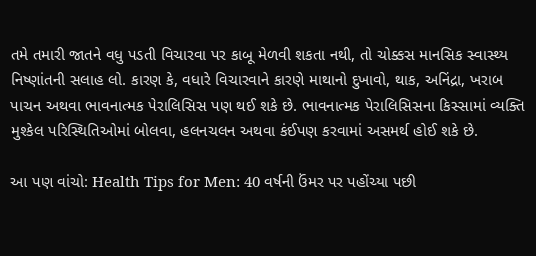તમે તમારી જાતને વધુ પડતી વિચારવા પર કાબૂ મેળવી શકતા નથી, તો ચોક્કસ માનસિક સ્વાસ્થ્ય નિષ્ણાંતની સલાહ લો. કારણ કે, વધારે વિચારવાને કારણે માથાનો દુખાવો, થાક, અનિંદ્રા, ખરાબ પાચન અથવા ભાવનાત્મક પેરાલિસિસ પણ થઈ શકે છે. ભાવનાત્મક પેરાલિસિસના કિસ્સામાં વ્યક્તિ મુશ્કેલ પરિસ્થિતિઓમાં બોલવા, હલનચલન અથવા કંઈપણ કરવામાં અસમર્થ હોઈ શકે છે.

આ પણ વાંચો: Health Tips for Men: 40 વર્ષની ઉંમર પર પહોંચ્યા પછી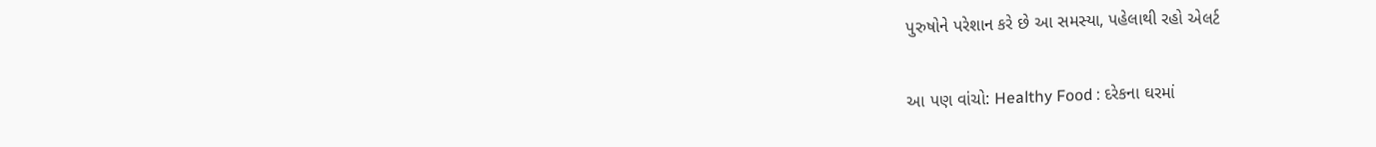પુરુષોને પરેશાન કરે છે આ સમસ્યા, પહેલાથી રહો એલર્ટ

આ પણ વાંચો: Healthy Food : દરેકના ઘરમાં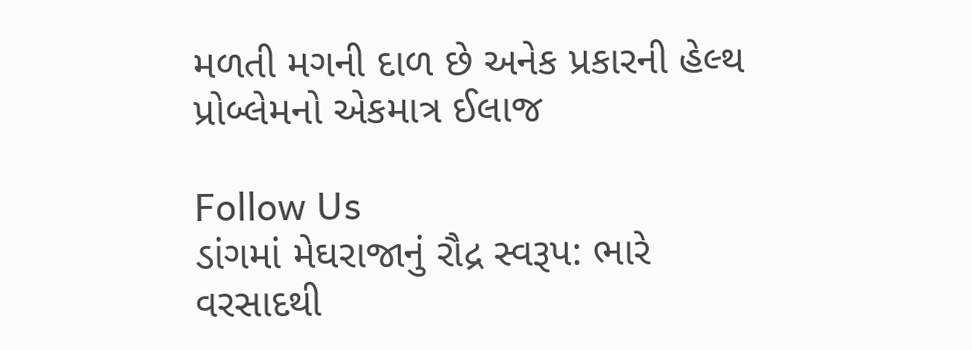મળતી મગની દાળ છે અનેક પ્રકારની હેલ્થ પ્રોબ્લેમનો એકમાત્ર ઈલાજ

Follow Us
ડાંગમાં મેઘરાજાનું રૌદ્ર સ્વરૂપ: ભારે વરસાદથી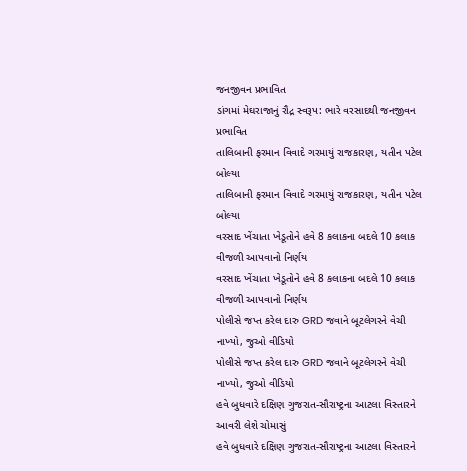જનજીવન પ્રભાવિત
ડાંગમાં મેઘરાજાનું રૌદ્ર સ્વરૂપ: ભારે વરસાદથી જનજીવન પ્રભાવિત
તાલિબાની ફરમાન વિવાદે ગરમાયું રાજકારણ, યતીન પટેલ બોલ્યા
તાલિબાની ફરમાન વિવાદે ગરમાયું રાજકારણ, યતીન પટેલ બોલ્યા
વરસાદ ખેંચાતા ખેડૂતોને હવે 8 કલાકના બદલે 10 કલાક વીજળી આપવાનો નિર્ણય
વરસાદ ખેંચાતા ખેડૂતોને હવે 8 કલાકના બદલે 10 કલાક વીજળી આપવાનો નિર્ણય
પોલીસે જપ્ત કરેલ દારુ GRD જવાને બૂટલેગરને વેચી નાખ્યો, જુઓ વીડિયો
પોલીસે જપ્ત કરેલ દારુ GRD જવાને બૂટલેગરને વેચી નાખ્યો, જુઓ વીડિયો
હવે બુધવારે દક્ષિણ ગુજરાત-સૌરાષ્ટ્રના આટલા વિસ્તારને આવરી લેશે ચોમાસું
હવે બુધવારે દક્ષિણ ગુજરાત-સૌરાષ્ટ્રના આટલા વિસ્તારને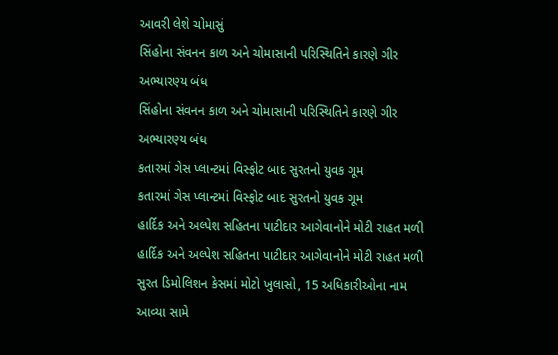આવરી લેશે ચોમાસું
સિંહોના સંવનન કાળ અને ચોમાસાની પરિસ્થિતિને કારણે ગીર અભ્યારણ્ય બંધ
સિંહોના સંવનન કાળ અને ચોમાસાની પરિસ્થિતિને કારણે ગીર અભ્યારણ્ય બંધ
કતારમાં ગેસ પ્લાન્ટમાં વિસ્ફોટ બાદ સુરતનો યુવક ગૂમ
કતારમાં ગેસ પ્લાન્ટમાં વિસ્ફોટ બાદ સુરતનો યુવક ગૂમ
હાર્દિક અને અલ્પેશ સહિતના પાટીદાર આગેવાનોને મોટી રાહત મળી
હાર્દિક અને અલ્પેશ સહિતના પાટીદાર આગેવાનોને મોટી રાહત મળી
સુરત ડિમોલિશન કેસમાં મોટો ખુલાસો, 15 અધિકારીઓના નામ આવ્યા સામે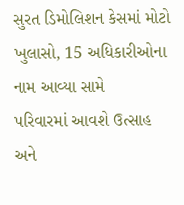સુરત ડિમોલિશન કેસમાં મોટો ખુલાસો, 15 અધિકારીઓના નામ આવ્યા સામે
પરિવારમાં આવશે ઉત્સાહ અને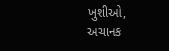ખુશીઓ, અચાનક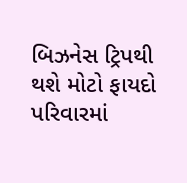બિઝનેસ ટ્રિપથી થશે મોટો ફાયદો
પરિવારમાં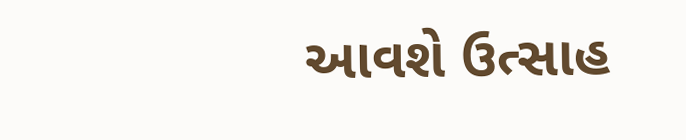આવશે ઉત્સાહ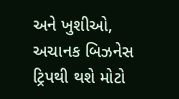અને ખુશીઓ, અચાનક બિઝનેસ ટ્રિપથી થશે મોટો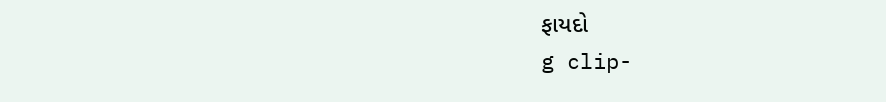ફાયદો
g clip-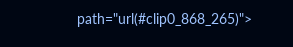path="url(#clip0_868_265)">